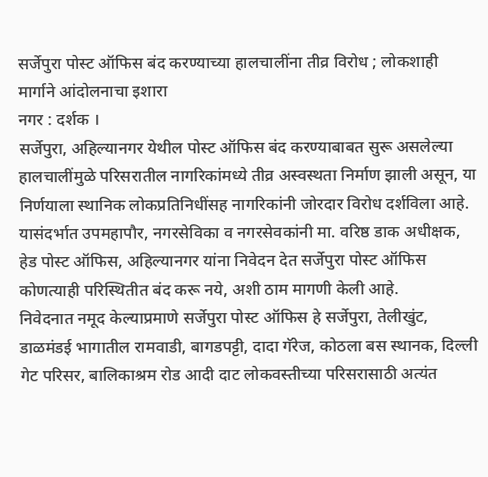सर्जेपुरा पोस्ट ऑफिस बंद करण्याच्या हालचालींना तीव्र विरोध ; लोकशाही मार्गाने आंदोलनाचा इशारा
नगर : दर्शक ।
सर्जेपुरा, अहिल्यानगर येथील पोस्ट ऑफिस बंद करण्याबाबत सुरू असलेल्या हालचालींमुळे परिसरातील नागरिकांमध्ये तीव्र अस्वस्थता निर्माण झाली असून, या निर्णयाला स्थानिक लोकप्रतिनिधींसह नागरिकांनी जोरदार विरोध दर्शविला आहे. यासंदर्भात उपमहापौर, नगरसेविका व नगरसेवकांनी मा. वरिष्ठ डाक अधीक्षक, हेड पोस्ट ऑफिस, अहिल्यानगर यांना निवेदन देत सर्जेपुरा पोस्ट ऑफिस कोणत्याही परिस्थितीत बंद करू नये, अशी ठाम मागणी केली आहे.
निवेदनात नमूद केल्याप्रमाणे सर्जेपुरा पोस्ट ऑफिस हे सर्जेपुरा, तेलीखुंट, डाळमंडई भागातील रामवाडी, बागडपट्टी, दादा गॅरेज, कोठला बस स्थानक, दिल्ली गेट परिसर, बालिकाश्रम रोड आदी दाट लोकवस्तीच्या परिसरासाठी अत्यंत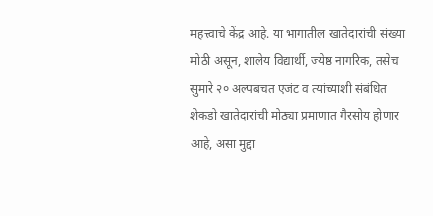महत्त्वाचे केंद्र आहे. या भागातील खातेदारांची संख्या मोठी असून, शालेय विद्यार्थी, ज्येष्ठ नागरिक, तसेच सुमारे २० अल्पबचत एजंट व त्यांच्याशी संबंधित शेकडो खातेदारांची मोठ्या प्रमाणात गैरसोय होणार आहे, असा मुद्दा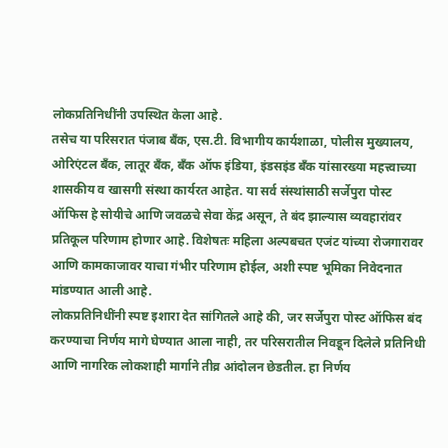लोकप्रतिनिधींनी उपस्थित केला आहे.
तसेच या परिसरात पंजाब बँक, एस.टी. विभागीय कार्यशाळा, पोलीस मुख्यालय, ओरिएंटल बँक, लातूर बँक, बँक ऑफ इंडिया, इंडसइंड बँक यांसारख्या महत्त्वाच्या शासकीय व खासगी संस्था कार्यरत आहेत. या सर्व संस्थांसाठी सर्जेपुरा पोस्ट ऑफिस हे सोयीचे आणि जवळचे सेवा केंद्र असून, ते बंद झाल्यास व्यवहारांवर प्रतिकूल परिणाम होणार आहे. विशेषतः महिला अल्पबचत एजंट यांच्या रोजगारावर आणि कामकाजावर याचा गंभीर परिणाम होईल, अशी स्पष्ट भूमिका निवेदनात मांडण्यात आली आहे.
लोकप्रतिनिधींनी स्पष्ट इशारा देत सांगितले आहे की, जर सर्जेपुरा पोस्ट ऑफिस बंद करण्याचा निर्णय मागे घेण्यात आला नाही, तर परिसरातील निवडून दिलेले प्रतिनिधी आणि नागरिक लोकशाही मार्गाने तीव्र आंदोलन छेडतील. हा निर्णय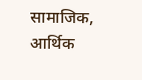सामाजिक, आर्थिक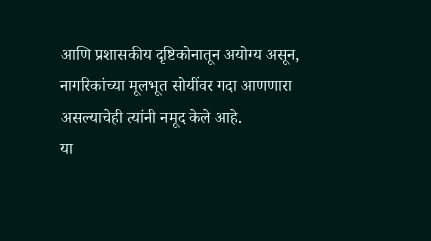आणि प्रशासकीय दृष्टिकोनातून अयोग्य असून, नागरिकांच्या मूलभूत सोयींवर गदा आणणारा असल्याचेही त्यांनी नमूद केले आहे.
या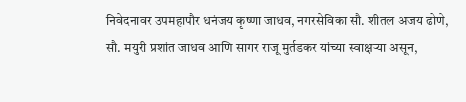निवेदनावर उपमहापौर धनंजय कृष्णा जाधव, नगरसेविका सौ. शीतल अजय ढोणे, सौ. मयुरी प्रशांत जाधव आणि सागर राजू मुर्तडकर यांच्या स्वाक्षऱ्या असून,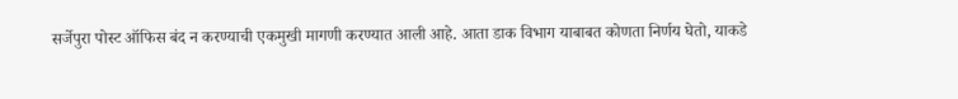सर्जेपुरा पोस्ट ऑफिस बंद न करण्याची एकमुखी मागणी करण्यात आली आहे. आता डाक विभाग याबाबत कोणता निर्णय घेतो, याकडे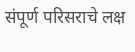संपूर्ण परिसराचे लक्ष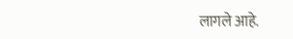लागले आहे.